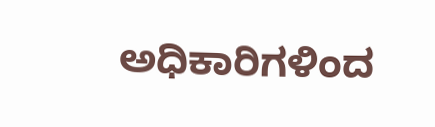ಅಧಿಕಾರಿಗಳಿಂದ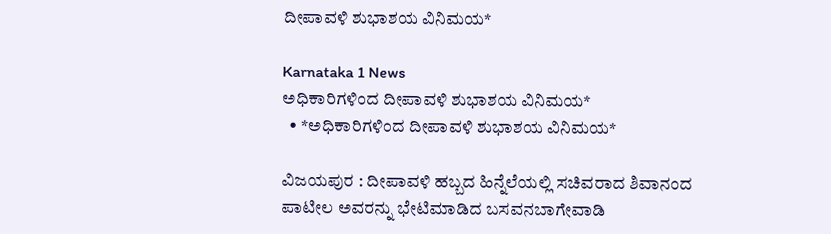ದೀಪಾವಳಿ ಶುಭಾಶಯ ವಿನಿಮಯ*

Karnataka 1 News
ಅಧಿಕಾರಿಗಳಿಂದ ದೀಪಾವಳಿ ಶುಭಾಶಯ ವಿನಿಮಯ*
  • *ಅಧಿಕಾರಿಗಳಿಂದ ದೀಪಾವಳಿ ಶುಭಾಶಯ ವಿನಿಮಯ*

ವಿಜಯಪುರ : ದೀಪಾವಳಿ ಹಬ್ಬದ ಹಿನ್ನೆಲೆಯಲ್ಲಿ ಸಚಿವರಾದ ಶಿವಾನಂದ ಪಾಟೀಲ ಅವರನ್ನು ಭೇಟಿಮಾಡಿದ ಬಸವನಬಾಗೇವಾಡಿ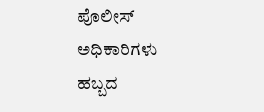ಪೊಲೀಸ್ ಅಧಿಕಾರಿಗಳು ಹಬ್ಬದ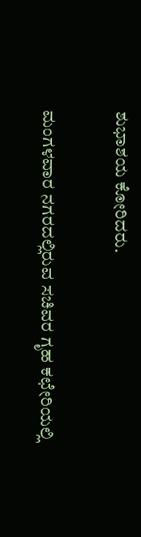ಶುಭಾಶಯ ಕೋರಿದರು.

ಮಂಗಳವಾರ ನಗರದಲ್ಲಿರುವ ಸಚಿವರ ಗೃಹ ಕಛೇರಿಯಲ್ಲಿ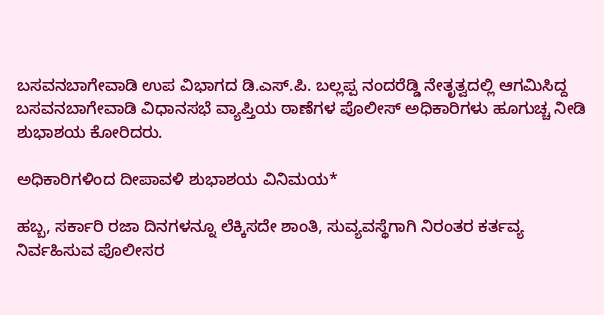ಬಸವನಬಾಗೇವಾಡಿ ಉಪ ವಿಭಾಗದ ಡಿ‌.ಎಸ್.ಪಿ. ಬಲ್ಲಪ್ಪ ನಂದರೆಡ್ಡಿ ನೇತೃತ್ವದಲ್ಲಿ ಆಗಮಿಸಿದ್ದ ಬಸವನಬಾಗೇವಾಡಿ ವಿಧಾನಸಭೆ ವ್ಯಾಪ್ತಿಯ ಠಾಣೆಗಳ ಪೊಲೀಸ್ ಅಧಿಕಾರಿಗಳು ಹೂಗುಚ್ಚ ನೀಡಿ ಶುಭಾಶಯ ಕೋರಿದರು.

ಅಧಿಕಾರಿಗಳಿಂದ ದೀಪಾವಳಿ ಶುಭಾಶಯ ವಿನಿಮಯ*

ಹಬ್ಬ, ಸರ್ಕಾರಿ ರಜಾ ದಿನಗಳನ್ನೂ ಲೆಕ್ಕಿಸದೇ ಶಾಂತಿ, ಸುವ್ಯವಸ್ಥೆಗಾಗಿ ನಿರಂತರ ಕರ್ತವ್ಯ ನಿರ್ವಹಿಸುವ ಪೊಲೀಸರ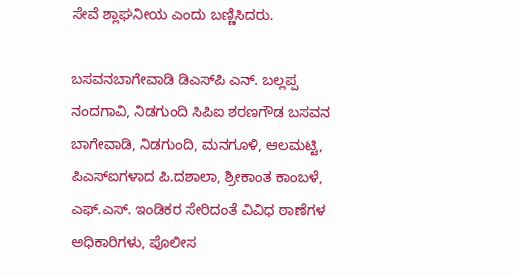ಸೇವೆ ಶ್ಲಾಘನೀಯ ಎಂದು ಬಣ್ಣಿಸಿದರು.

ಬಸವನಬಾಗೇವಾಡಿ ಡಿಎಸ್‌ಪಿ ಎನ್. ಬಲ್ಲಪ್ಪ ನಂದಗಾವಿ, ನಿಡಗುಂದಿ ಸಿಪಿಐ ಶರಣಗೌಡ ಬಸವನ ಬಾಗೇವಾಡಿ, ನಿಡಗುಂದಿ, ಮನಗೂಳಿ, ಆಲಮಟ್ಟಿ, ಪಿಎಸ್‌ಐಗಳಾದ ಪಿ.ದಶಾಲಾ, ಶ್ರೀಕಾಂತ ಕಾಂಬಳೆ, ಎಫ್.ಎಸ್. ಇಂಡಿಕರ ಸೇರಿದಂತೆ ವಿವಿಧ ಠಾಣೆಗಳ ಅಧಿಕಾರಿಗಳು, ಪೊಲೀಸ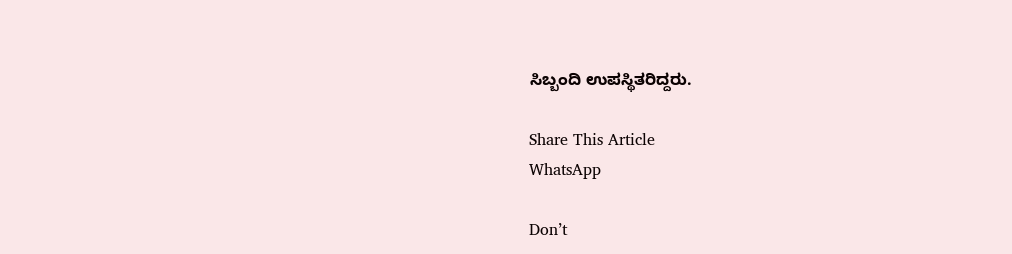ಸಿಬ್ಬಂದಿ ಉಪಸ್ಥಿತರಿದ್ದರು.

Share This Article
WhatsApp

Don’t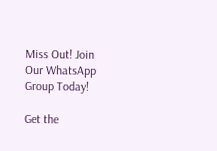Miss Out! Join Our WhatsApp Group Today!

Get the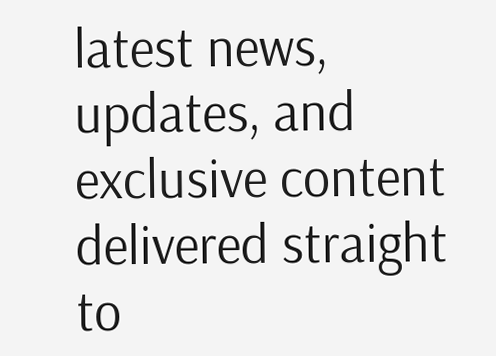latest news, updates, and exclusive content delivered straight to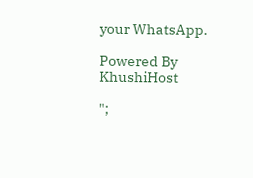your WhatsApp.

Powered By KhushiHost

";